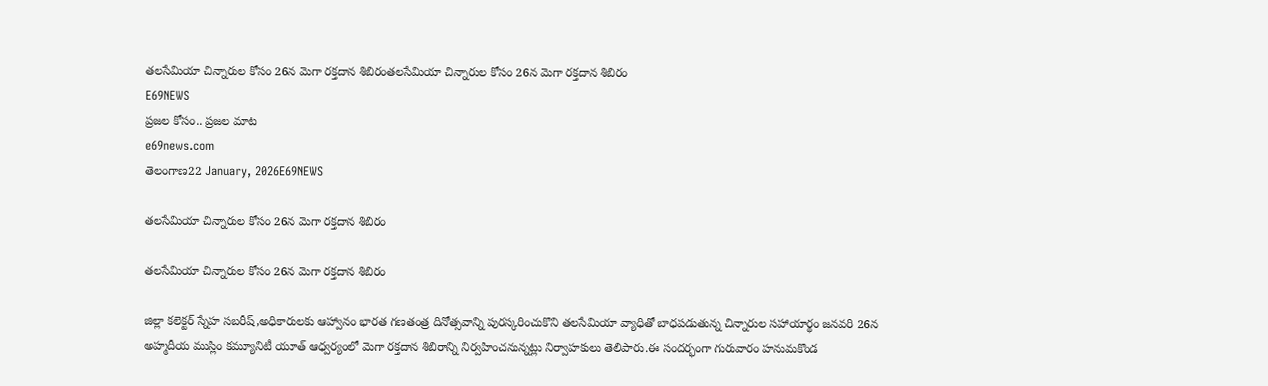తలసేమియా చిన్నారుల కోసం 26న మెగా రక్తదాన శిబిరంతలసేమియా చిన్నారుల కోసం 26న మెగా రక్తదాన శిబిరం
E69NEWS
ప్రజల కోసం.. ప్రజల మాట
e69news.com
తెలంగాణ22 January, 2026E69NEWS

తలసేమియా చిన్నారుల కోసం 26న మెగా రక్తదాన శిబిరం

తలసేమియా చిన్నారుల కోసం 26న మెగా రక్తదాన శిబిరం

జిల్లా కలెక్టర్ స్నేహ సబరీష్,అధికారులకు ఆహ్వానం భారత గణతంత్ర దినోత్సవాన్ని పురస్కరించుకొని తలసేమియా వ్యాధితో బాధపడుతున్న చిన్నారుల సహాయార్థం జనవరి 26న అహ్మదీయ ముస్లిం కమ్యూనిటీ యూత్ ఆధ్వర్యంలో మెగా రక్తదాన శిబిరాన్ని నిర్వహించనున్నట్లు నిర్వాహకులు తెలిపారు.ఈ సందర్భంగా గురువారం హనుమకొండ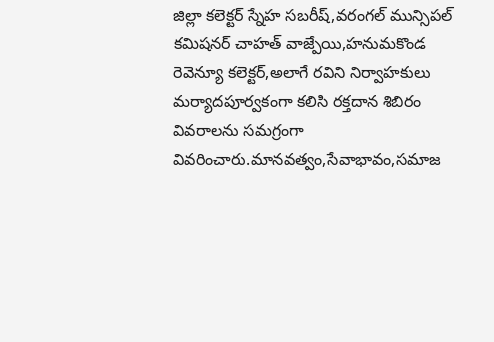జిల్లా కలెక్టర్ స్నేహ సబరీష్,వరంగల్ మున్సిపల్ కమిషనర్ చాహత్ వాజ్పేయి,హనుమకొండ రెవెన్యూ కలెక్టర్,అలాగే రవిని నిర్వాహకులు మర్యాదపూర్వకంగా కలిసి రక్తదాన శిబిరం వివరాలను సమగ్రంగా వివరించారు.మానవత్వం,సేవాభావం,సమాజ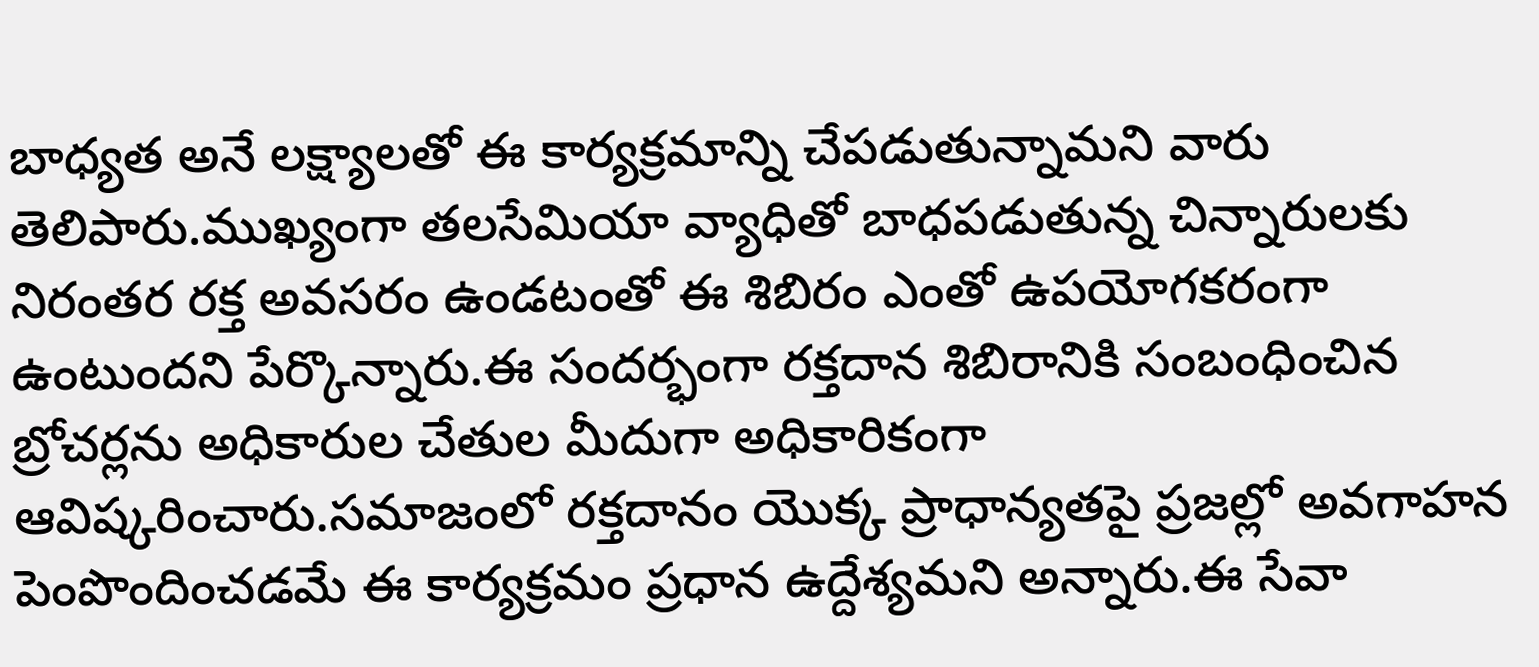బాధ్యత అనే లక్ష్యాలతో ఈ కార్యక్రమాన్ని చేపడుతున్నామని వారు తెలిపారు.ముఖ్యంగా తలసేమియా వ్యాధితో బాధపడుతున్న చిన్నారులకు నిరంతర రక్త అవసరం ఉండటంతో ఈ శిబిరం ఎంతో ఉపయోగకరంగా ఉంటుందని పేర్కొన్నారు.ఈ సందర్భంగా రక్తదాన శిబిరానికి సంబంధించిన బ్రోచర్లను అధికారుల చేతుల మీదుగా అధికారికంగా ఆవిష్కరించారు.సమాజంలో రక్తదానం యొక్క ప్రాధాన్యతపై ప్రజల్లో అవగాహన పెంపొందించడమే ఈ కార్యక్రమం ప్రధాన ఉద్దేశ్యమని అన్నారు.ఈ సేవా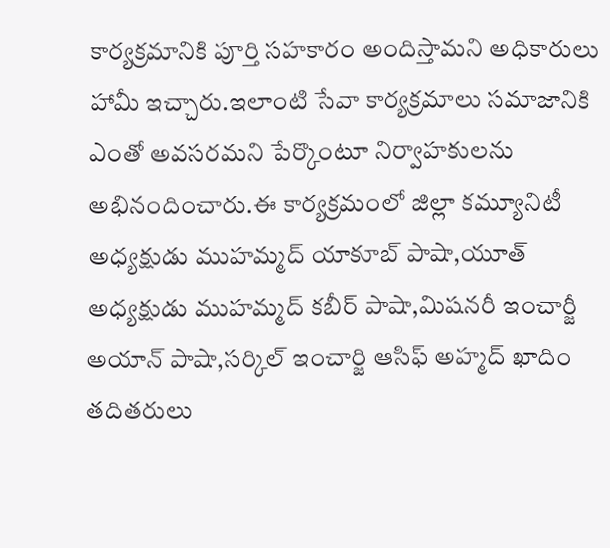కార్యక్రమానికి పూర్తి సహకారం అందిస్తామని అధికారులు హామీ ఇచ్చారు.ఇలాంటి సేవా కార్యక్రమాలు సమాజానికి ఎంతో అవసరమని పేర్కొంటూ నిర్వాహకులను అభినందించారు.ఈ కార్యక్రమంలో జిల్లా కమ్యూనిటీ అధ్యక్షుడు ముహమ్మద్ యాకూబ్ పాషా,యూత్ అధ్యక్షుడు ముహమ్మద్ కబీర్ పాషా,మిషనరీ ఇంచార్జీ అయాన్ పాషా,సర్కిల్ ఇంచార్జి ఆసిఫ్ అహ్మద్ ఖాదిం తదితరులు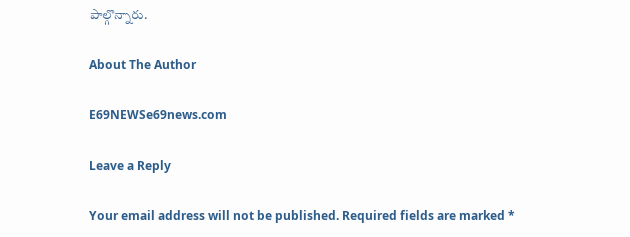పాల్గొన్నారు.

About The Author

E69NEWSe69news.com

Leave a Reply

Your email address will not be published. Required fields are marked *